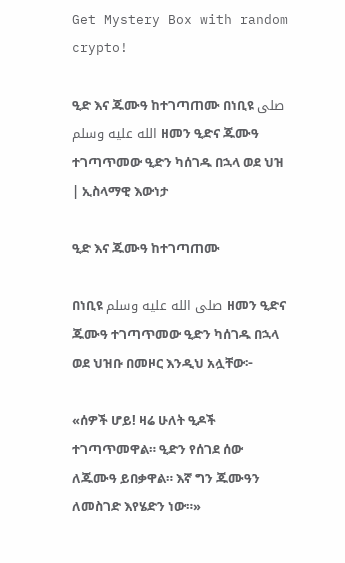Get Mystery Box with random crypto!

ዒድ እና ጁሙዓ ከተገጣጠሙ በነቢዩ صلى الله عليه وسلم ዘመን ዒድና ጁሙዓ ተገጣጥመው ዒድን ካሰገዱ በኋላ ወደ ህዝ | ኢስላማዊ እውነታ

ዒድ እና ጁሙዓ ከተገጣጠሙ

በነቢዩ صلى الله عليه وسلم ዘመን ዒድና ጁሙዓ ተገጣጥመው ዒድን ካሰገዱ በኋላ ወደ ህዝቡ በመዞር እንዲህ አሏቸው፦

«ሰዎች ሆይ! ዛሬ ሁለት ዒዶች ተገጣጥመዋል። ዒድን የሰገደ ሰው ለጁሙዓ ይበቃዋል። እኛ ግን ጁሙዓን ለመስገድ እየሄድን ነው።»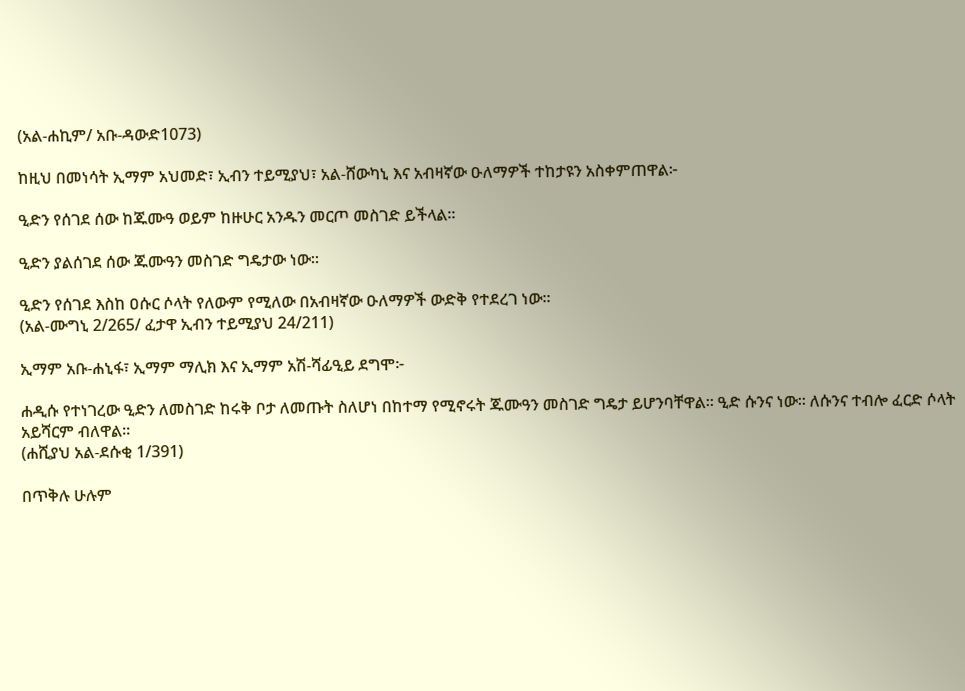(አል-ሐኪም/ አቡ-ዳውድ1073)

ከዚህ በመነሳት ኢማም አህመድ፣ ኢብን ተይሚያህ፣ አል-ሸውካኒ እና አብዛኛው ዑለማዎች ተከታዩን አስቀምጠዋል፦

ዒድን የሰገደ ሰው ከጁሙዓ ወይም ከዙሁር አንዱን መርጦ መስገድ ይችላል።

ዒድን ያልሰገደ ሰው ጁሙዓን መስገድ ግዴታው ነው።

ዒድን የሰገደ እስከ ዐሱር ሶላት የለውም የሚለው በአብዛኛው ዑለማዎች ውድቅ የተደረገ ነው።
(አል-ሙግኒ 2/265/ ፈታዋ ኢብን ተይሚያህ 24/211)

ኢማም አቡ-ሐኒፋ፣ ኢማም ማሊክ እና ኢማም አሽ-ሻፊዒይ ደግሞ፦

ሐዲሱ የተነገረው ዒድን ለመስገድ ከሩቅ ቦታ ለመጡት ስለሆነ በከተማ የሚኖሩት ጁሙዓን መስገድ ግዴታ ይሆንባቸዋል። ዒድ ሱንና ነው። ለሱንና ተብሎ ፈርድ ሶላት አይሻርም ብለዋል።
(ሐሺያህ አል-ደሱቂ 1/391)

በጥቅሉ ሁሉም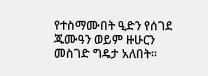የተስማሙበት ዒድን የሰገደ ጁሙዓን ወይም ዙሁርን መስገድ ግዴታ አለበት።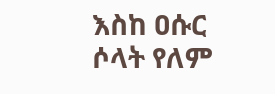እስከ ዐሱር ሶላት የለም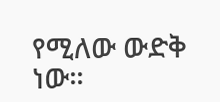የሚለው ውድቅ ነው።